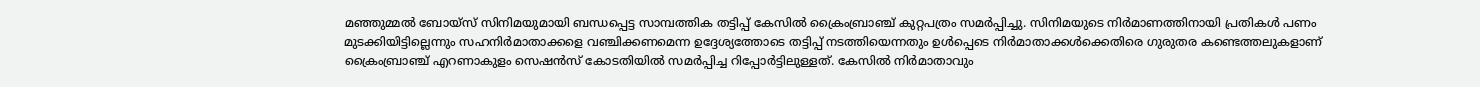മഞ്ഞുമ്മൽ ബോയ്സ് സിനിമയുമായി ബന്ധപ്പെട്ട സാമ്പത്തിക തട്ടിപ്പ് കേസിൽ ക്രൈംബ്രാഞ്ച് കുറ്റപത്രം സമർപ്പിച്ചു. സിനിമയുടെ നിർമാണത്തിനായി പ്രതികൾ പണം മുടക്കിയിട്ടില്ലെന്നും സഹനിർമാതാക്കളെ വഞ്ചിക്കണമെന്ന ഉദ്ദേശ്യത്തോടെ തട്ടിപ്പ് നടത്തിയെന്നതും ഉൾപ്പെടെ നിർമാതാക്കൾക്കെതിരെ ഗുരുതര കണ്ടെത്തലുകളാണ് ക്രൈംബ്രാഞ്ച് എറണാകുളം സെഷൻസ് കോടതിയിൽ സമർപ്പിച്ച റിപ്പോർട്ടിലുള്ളത്. കേസിൽ നിർമാതാവും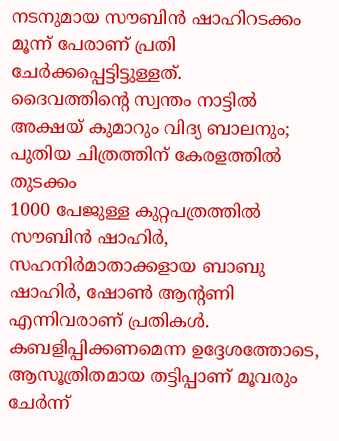നടനുമായ സൗബിൻ ഷാഹിറടക്കം മൂന്ന് പേരാണ് പ്രതി ചേർക്കപ്പെട്ടിട്ടുള്ളത്.
ദൈവത്തിന്റെ സ്വന്തം നാട്ടിൽ അക്ഷയ് കുമാറും വിദ്യ ബാലനും; പുതിയ ചിത്രത്തിന് കേരളത്തിൽ തുടക്കം
1000 പേജുള്ള കുറ്റപത്രത്തിൽ സൗബിൻ ഷാഹിർ, സഹനിർമാതാക്കളായ ബാബു ഷാഹിർ, ഷോൺ ആന്റണി എന്നിവരാണ് പ്രതികൾ. കബളിപ്പിക്കണമെന്ന ഉദ്ദേശത്തോടെ, ആസൂത്രിതമായ തട്ടിപ്പാണ് മൂവരും ചേർന്ന്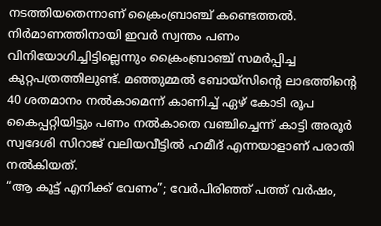നടത്തിയതെന്നാണ് ക്രൈംബ്രാഞ്ച് കണ്ടെത്തൽ. നിർമാണത്തിനായി ഇവർ സ്വന്തം പണം വിനിയോഗിച്ചിട്ടില്ലെന്നും ക്രൈംബ്രാഞ്ച് സമർപ്പിച്ച കുറ്റപത്രത്തിലുണ്ട്. മഞ്ഞുമ്മൽ ബോയ്സിന്റെ ലാഭത്തിന്റെ 40 ശതമാനം നൽകാമെന്ന് കാണിച്ച് ഏഴ് കോടി രൂപ കൈപ്പറ്റിയിട്ടും പണം നൽകാതെ വഞ്ചിച്ചെന്ന് കാട്ടി അരൂർ സ്വദേശി സിറാജ് വലിയവീട്ടിൽ ഹമീദ് എന്നയാളാണ് പരാതി നൽകിയത്.
“ആ കൂട്ട് എനിക്ക് വേണം”; വേർപിരിഞ്ഞ് പത്ത് വർഷം,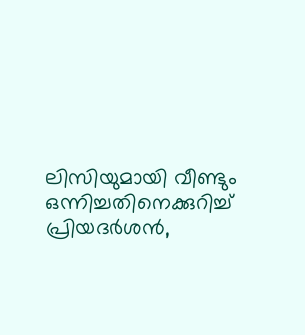ലിസിയുമായി വീണ്ടും ഒന്നിച്ചതിനെക്കുറിച്ച് പ്രിയദർശൻ,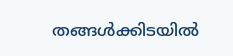തങ്ങൾക്കിടയിൽ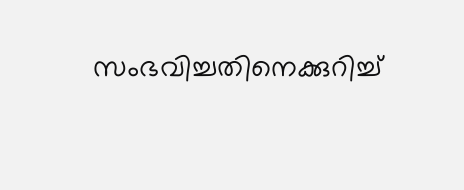സംഭവിച്ചതിനെക്കുറിച്ച്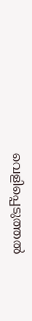വെളിപ്പെടുത്തൽ